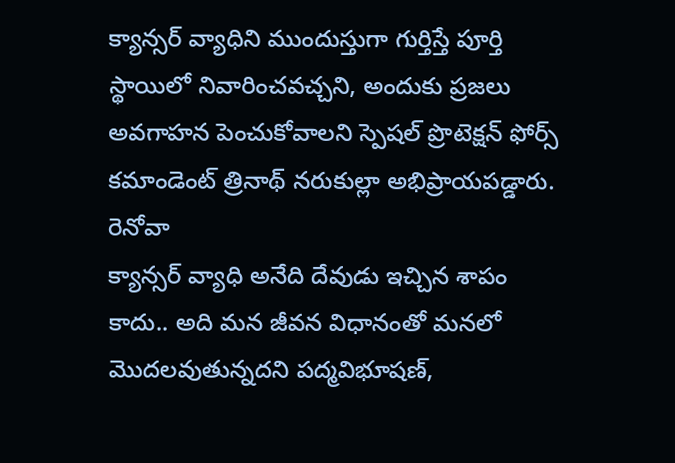క్యాన్సర్ వ్యాధిని ముందుస్తుగా గుర్తిస్తే పూర్తి స్థాయిలో నివారించవచ్చని, అందుకు ప్రజలు అవగాహన పెంచుకోవాలని స్పెషల్ ప్రొటెక్షన్ ఫోర్స్ కమాండెంట్ త్రినాథ్ నరుకుల్లా అభిప్రాయపడ్డారు. రెనోవా
క్యాన్సర్ వ్యాధి అనేది దేవుడు ఇచ్చిన శాపం కాదు.. అది మన జీవన విధానంతో మనలో మొదలవుతున్నదని పద్మవిభూషణ్,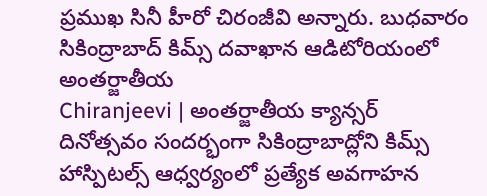ప్రముఖ సినీ హీరో చిరంజీవి అన్నారు. బుధవారం సికింద్రాబాద్ కిమ్స్ దవాఖాన ఆడిటోరియంలో అంతర్జాతీయ
Chiranjeevi | అంతర్జాతీయ క్యాన్సర్ దినోత్సవం సందర్భంగా సికింద్రాబాద్లోని కిమ్స్ హాస్పిటల్స్ ఆధ్వర్యంలో ప్రత్యేక అవగాహన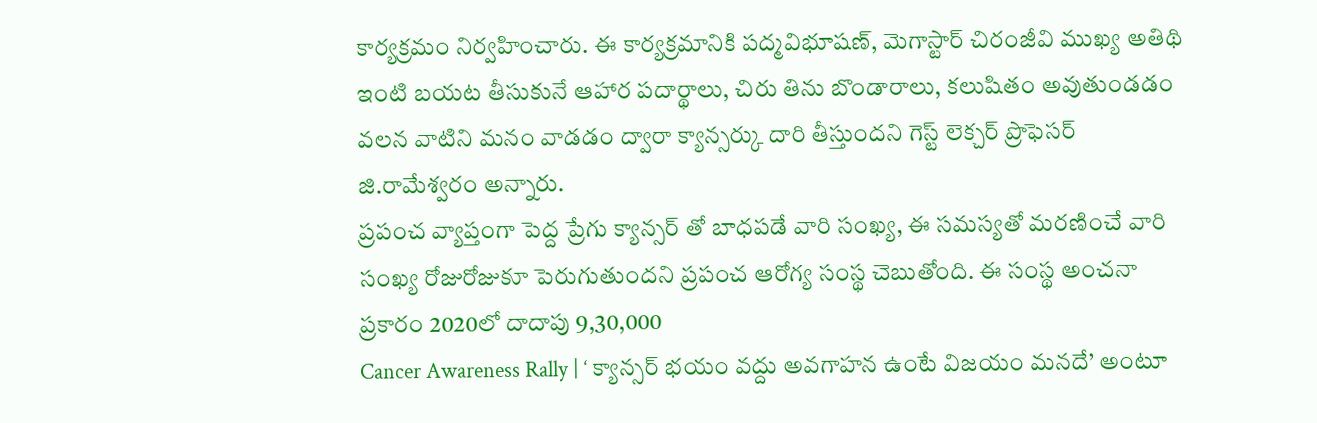కార్యక్రమం నిర్వహించారు. ఈ కార్యక్రమానికి పద్మవిభూషణ్, మెగాస్టార్ చిరంజీవి ముఖ్య అతిథి
ఇంటి బయట తీసుకునే ఆహార పదార్థాలు, చిరు తిను బొండారాలు, కలుషితం అవుతుండడం వలన వాటిని మనం వాడడం ద్వారా క్యాన్సర్కు దారి తీస్తుందని గెస్ట్ లెక్చర్ ప్రొఫెసర్ జి.రామేశ్వరం అన్నారు.
ప్రపంచ వ్యాప్తంగా పెద్ద ప్రేగు క్యాన్సర్ తో బాధపడే వారి సంఖ్య, ఈ సమస్యతో మరణించే వారి సంఖ్య రోజురోజుకూ పెరుగుతుందని ప్రపంచ ఆరోగ్య సంస్థ చెబుతోంది. ఈ సంస్థ అంచనా ప్రకారం 2020లో దాదాపు 9,30,000
Cancer Awareness Rally | ‘ క్యాన్సర్ భయం వద్దు అవగాహన ఉంటే విజయం మనదే’ అంటూ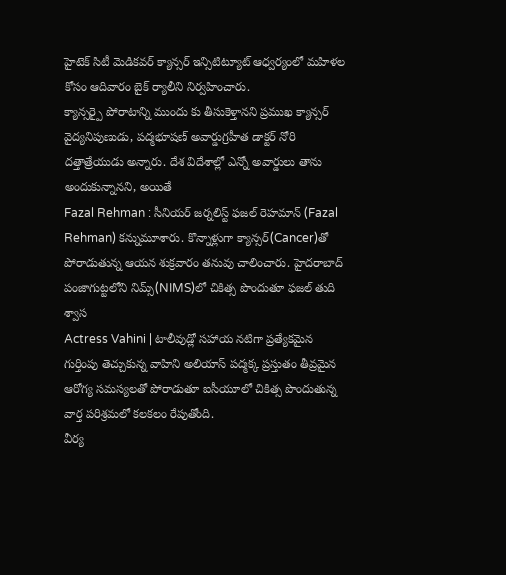హైటెక్ సిటీ మెడికవర్ క్యాన్సర్ ఇన్సిటిట్యూట్ ఆధ్వర్యంలో మహిళల కోసం ఆదివారం బైక్ ర్యాలీని నిర్వహించారు.
క్యాన్సర్పై పోరాటాన్ని ముందు కు తీసుకెళ్తానని ప్రముఖ క్యాన్సర్ వైద్యనిపుణుడు, పద్మభూషణ్ అవార్డుగ్రహీత డాక్టర్ నోరి దత్తాత్రేయుడు అన్నారు. దేశ విదేశాల్లో ఎన్నో అవార్డులు తాను అందుకున్నానని, అయితే
Fazal Rehman : సీనియర్ జర్నలిస్ట్ ఫజల్ రెహమాన్ (Fazal Rehman) కన్నుమూశారు. కొన్నాళ్లుగా క్యాన్సర్(Cancer)తో పోరాడుతున్న ఆయన శుక్రవారం తనువు చాలించారు. హైదరాబాద్ పంజాగుట్టలోని నిమ్స్(NIMS)లో చికిత్స పొందుతూ ఫజల్ తుది శ్వాస
Actress Vahini | టాలీవుడ్లో సహాయ నటిగా ప్రత్యేకమైన గుర్తింపు తెచ్చుకున్న వాహిని అలియాస్ పద్మక్క ప్రస్తుతం తీవ్రమైన ఆరోగ్య సమస్యలతో పోరాడుతూ ఐసీయూలో చికిత్స పొందుతున్న వార్త పరిశ్రమలో కలకలం రేపుతోంది.
వీర్య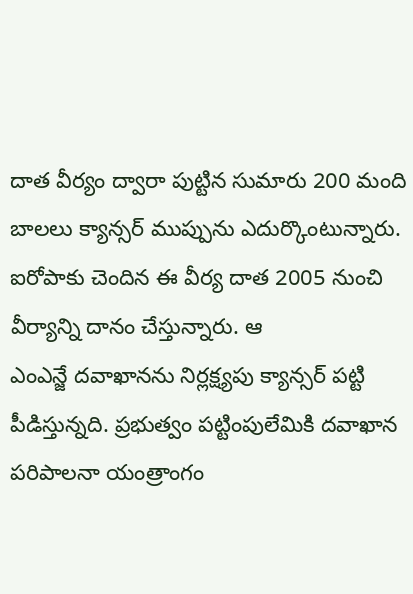దాత వీర్యం ద్వారా పుట్టిన సుమారు 200 మంది బాలలు క్యాన్సర్ ముప్పును ఎదుర్కొంటున్నారు. ఐరోపాకు చెందిన ఈ వీర్య దాత 2005 నుంచి వీర్యాన్ని దానం చేస్తున్నారు. ఆ
ఎంఎన్జే దవాఖానను నిర్లక్ష్యపు క్యాన్సర్ పట్టి పీడిస్తున్నది. ప్రభుత్వం పట్టింపులేమికి దవాఖాన పరిపాలనా యంత్రాంగం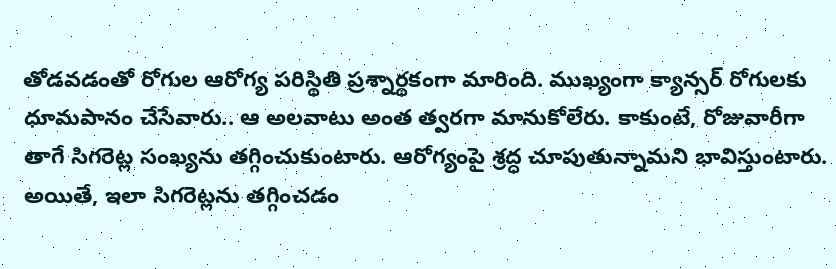తోడవడంతో రోగుల ఆరోగ్య పరిస్థితి ప్రశ్నార్థకంగా మారింది. ముఖ్యంగా క్యాన్సర్ రోగులకు
ధూమపానం చేసేవారు.. ఆ అలవాటు అంత త్వరగా మానుకోలేరు. కాకుంటే, రోజువారీగా తాగే సిగరెట్ల సంఖ్యను తగ్గించుకుంటారు. ఆరోగ్యంపై శ్రద్ధ చూపుతున్నామని భావిస్తుంటారు. అయితే, ఇలా సిగరెట్లను తగ్గించడం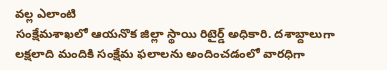వల్ల ఎలాంటి
సంక్షేమశాఖలో ఆయనొక జిల్లా స్థాయి రిటైర్డ్ అధికారి. దశాబ్దాలుగా లక్షలాది మందికి సంక్షేమ ఫలాలను అందించడంలో వారధిగా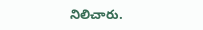నిలిచారు.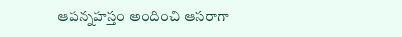ఆపన్నహస్తం అందించి ఆసరాగా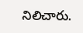నిలిచారు.